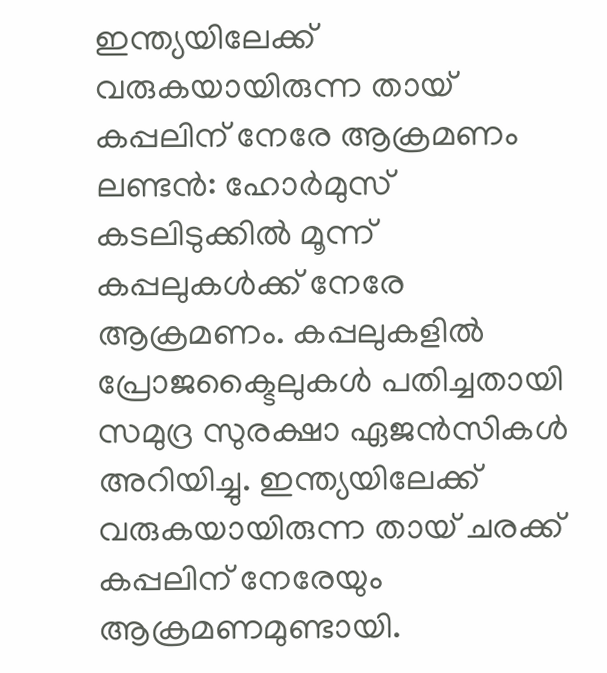ഇന്ത്യയിലേക്ക് വരുകയായിരുന്ന തായ് കപ്പലിന് നേരേ ആക്രമണം
ലണ്ടൻ: ഹോർമുസ് കടലിടുക്കിൽ മൂന്ന് കപ്പലുകൾക്ക് നേരേ ആക്രമണം. കപ്പലുകളിൽ പ്രോജക്ടൈലുകൾ പതിച്ചതായി സമുദ്ര സുരക്ഷാ ഏജൻസികൾ അറിയിച്ചു. ഇന്ത്യയിലേക്ക് വരുകയായിരുന്ന തായ് ചരക്ക് കപ്പലിന് നേരേയും ആക്രമണമുണ്ടായി.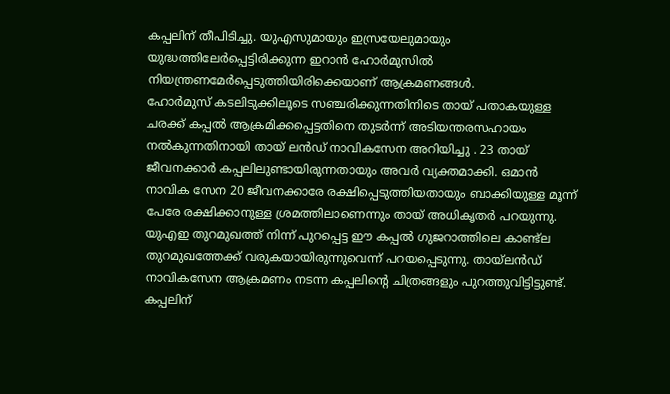കപ്പലിന് തീപിടിച്ചു. യുഎസുമായും ഇസ്രയേലുമായും യുദ്ധത്തിലേർപ്പെട്ടിരിക്കുന്ന ഇറാൻ ഹോർമുസിൽ നിയന്ത്രണമേർപ്പെടുത്തിയിരിക്കെയാണ് ആക്രമണങ്ങൾ.
ഹോർമുസ് കടലിടുക്കിലൂടെ സഞ്ചരിക്കുന്നതിനിടെ തായ് പതാകയുള്ള ചരക്ക് കപ്പൽ ആക്രമിക്കപ്പെട്ടതിനെ തുടർന്ന് അടിയന്തരസഹായം നൽകുന്നതിനായി തായ് ലൻഡ് നാവികസേന അറിയിച്ചു . 23 തായ് ജീവനക്കാർ കപ്പലിലുണ്ടായിരുന്നതായും അവർ വ്യക്തമാക്കി. ഒമാൻ നാവിക സേന 20 ജീവനക്കാരേ രക്ഷിപ്പെടുത്തിയതായും ബാക്കിയുള്ള മൂന്ന് പേരേ രക്ഷിക്കാനുള്ള ശ്രമത്തിലാണെന്നും തായ് അധികൃതർ പറയുന്നു.
യുഎഇ തുറമുഖത്ത് നിന്ന് പുറപ്പെട്ട ഈ കപ്പൽ ഗുജറാത്തിലെ കാണ്ട്ല തുറമുഖത്തേക്ക് വരുകയായിരുന്നുവെന്ന് പറയപ്പെടുന്നു. തായ്ലൻഡ് നാവികസേന ആക്രമണം നടന്ന കപ്പലിന്റെ ചിത്രങ്ങളും പുറത്തുവിട്ടിട്ടുണ്ട്. കപ്പലിന്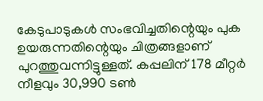കേടുപാടുകൾ സംഭവിച്ചതിന്റെയും പുക ഉയരുന്നതിന്റെയും ചിത്രങ്ങളാണ് പുറത്തുവന്നിട്ടുള്ളത്. കപ്പലിന് 178 മീറ്റർ നീളവും 30,990 ടൺ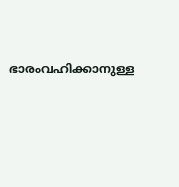ഭാരംവഹിക്കാനുള്ള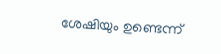ശേഷിയും ഉണ്ടെന്ന്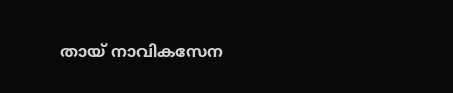തായ് നാവികസേന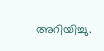അറിയിച്ചു.